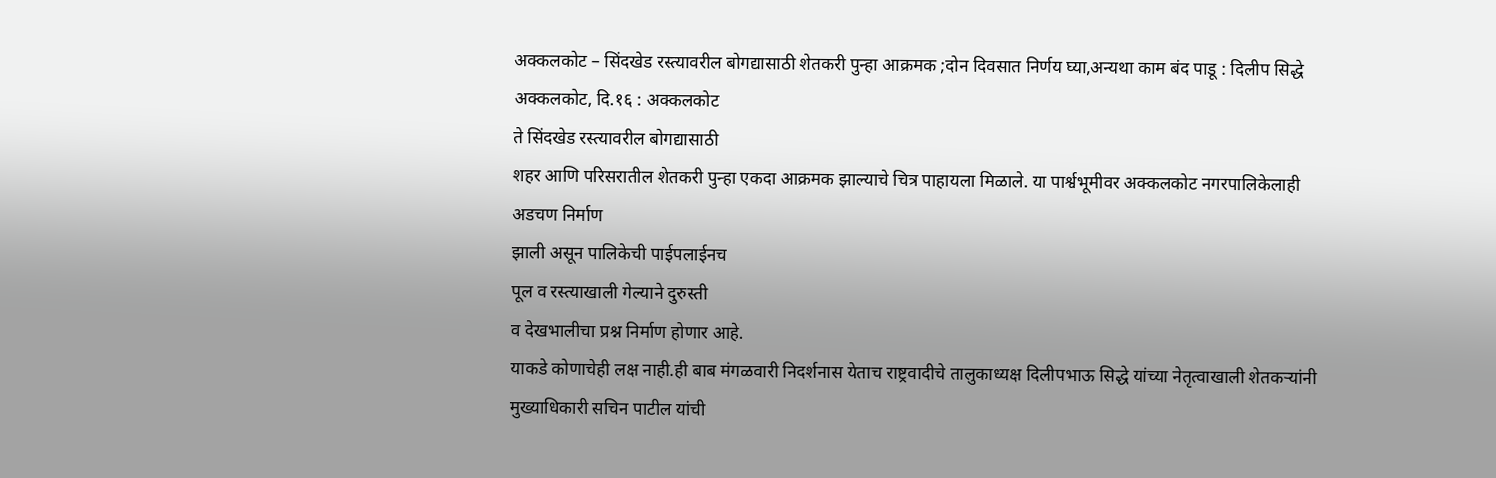अक्कलकोट – सिंदखेड रस्त्यावरील बोगद्यासाठी शेतकरी पुन्हा आक्रमक ;दोन दिवसात निर्णय घ्या,अन्यथा काम बंद पाडू : दिलीप सिद्धे
अक्कलकोट, दि.१६ : अक्कलकोट
ते सिंदखेड रस्त्यावरील बोगद्यासाठी
शहर आणि परिसरातील शेतकरी पुन्हा एकदा आक्रमक झाल्याचे चित्र पाहायला मिळाले. या पार्श्वभूमीवर अक्कलकोट नगरपालिकेलाही अडचण निर्माण
झाली असून पालिकेची पाईपलाईनच
पूल व रस्त्याखाली गेल्याने दुरुस्ती
व देखभालीचा प्रश्न निर्माण होणार आहे.
याकडे कोणाचेही लक्ष नाही.ही बाब मंगळवारी निदर्शनास येताच राष्ट्रवादीचे तालुकाध्यक्ष दिलीपभाऊ सिद्धे यांच्या नेतृत्वाखाली शेतकऱ्यांनी मुख्याधिकारी सचिन पाटील यांची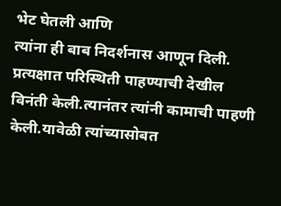भेट घेतली आणि
त्यांना ही बाब निदर्शनास आणून दिली. प्रत्यक्षात परिस्थिती पाहण्याची देखील विनंती केली.त्यानंतर त्यांनी कामाची पाहणी केली.यावेळी त्यांच्यासोबत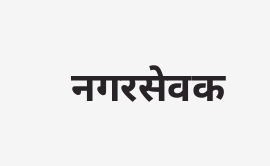नगरसेवक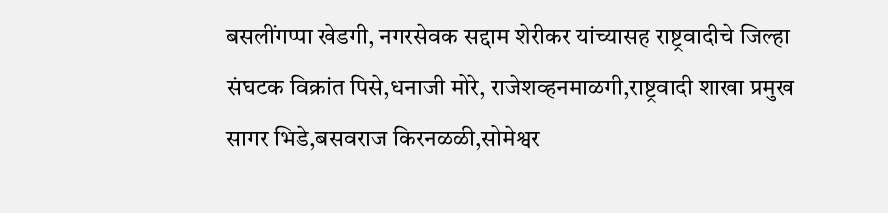बसलींगप्पा खेडगी, नगरसेवक सद्दाम शेरीकर यांच्यासह राष्ट्रवादीचे जिल्हा
संघटक विक्रांत पिसे,धनाजी मोरे, राजेशव्हनमाळगी,राष्ट्रवादी शाखा प्रमुख सागर भिडे,बसवराज किरनळळी,सोमेश्वर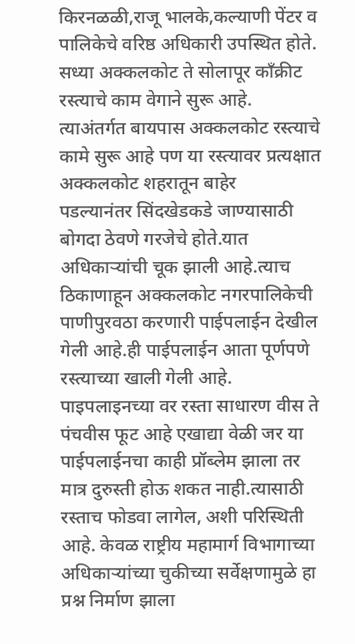किरनळळी,राजू भालके,कल्याणी पेंटर व पालिकेचे वरिष्ठ अधिकारी उपस्थित होते.
सध्या अक्कलकोट ते सोलापूर काँक्रीट रस्त्याचे काम वेगाने सुरू आहे. त्याअंतर्गत बायपास अक्कलकोट रस्त्याचे कामे सुरू आहे पण या रस्त्यावर प्रत्यक्षात
अक्कलकोट शहरातून बाहेर
पडल्यानंतर सिंदखेडकडे जाण्यासाठी बोगदा ठेवणे गरजेचे होते.यात अधिकाऱ्यांची चूक झाली आहे.त्याच ठिकाणाहून अक्कलकोट नगरपालिकेची पाणीपुरवठा करणारी पाईपलाईन देखील गेली आहे.ही पाईपलाईन आता पूर्णपणे रस्त्याच्या खाली गेली आहे.
पाइपलाइनच्या वर रस्ता साधारण वीस ते पंचवीस फूट आहे एखाद्या वेळी जर या पाईपलाईनचा काही प्रॉब्लेम झाला तर मात्र दुरुस्ती होऊ शकत नाही.त्यासाठी रस्ताच फोडवा लागेल, अशी परिस्थिती आहे. केवळ राष्ट्रीय महामार्ग विभागाच्या अधिकाऱ्यांच्या चुकीच्या सर्वेक्षणामुळे हा प्रश्न निर्माण झाला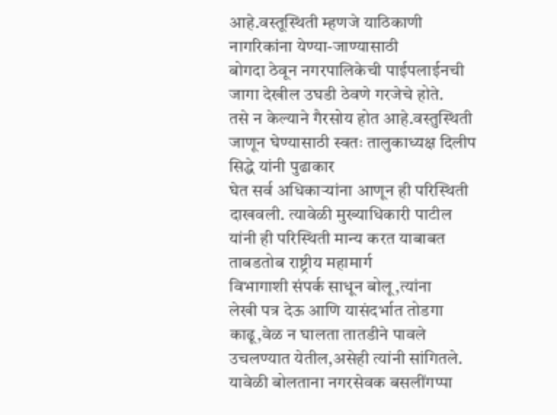आहे.वस्तूस्थिती म्हणजे याठिकाणी नागरिकांना येण्या-जाण्यासाठी
बोगदा ठेवून नगरपालिकेची पाईपलाईनची जागा देखील उघडी ठेवणे गरजेचे होते.
तसे न केल्याने गैरसोय होत आहे.वस्तुस्थिती जाणून घेण्यासाठी स्वतः तालुकाध्यक्ष दिलीप सिद्धे यांनी पुढाकार
घेत सर्व अधिकाऱ्यांना आणून ही परिस्थिती दाखवली. त्यावेळी मुख्याधिकारी पाटील यांनी ही परिस्थिती मान्य करत याबाबत ताबडतोब राष्ट्रीय महामार्ग
विभागाशी संपर्क साधून बोलू,त्यांना
लेखी पत्र देऊ आणि यासंदर्भात तोडगा
काढू,वेळ न घालता तातडीने पावले उचलण्यात येतील,असेही त्यांनी सांगितले.
यावेळी बोलताना नगरसेवक बसलींगप्पा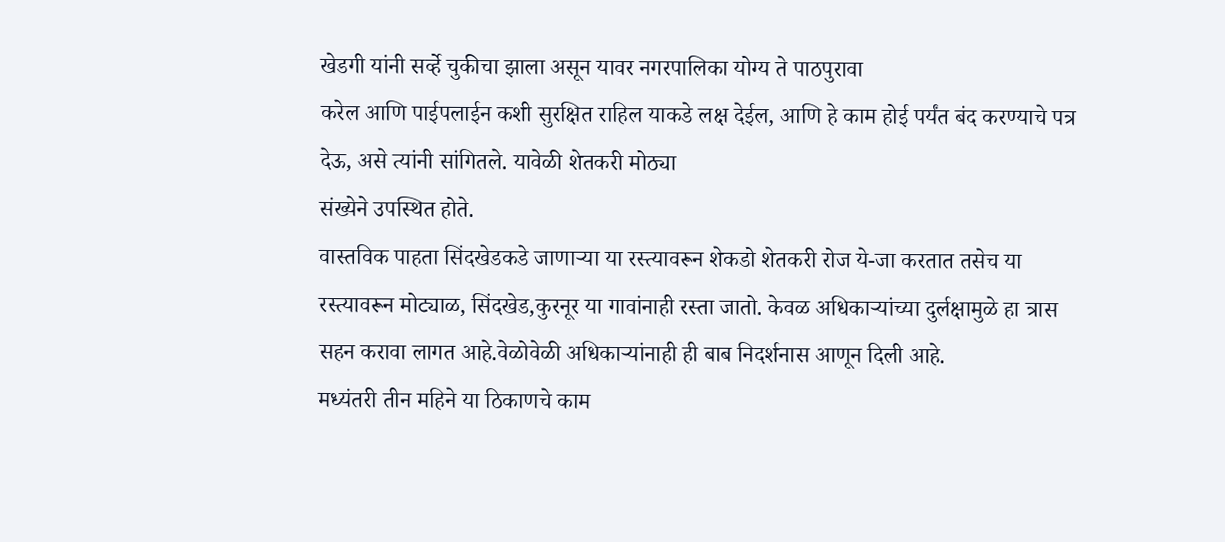खेडगी यांनी सर्व्हे चुकीचा झाला असून यावर नगरपालिका योग्य ते पाठपुरावा
करेल आणि पाईपलाईन कशी सुरक्षित राहिल याकडे लक्ष देईल, आणि हे काम होई पर्यंत बंद करण्याचे पत्र देऊ, असे त्यांनी सांगितले. यावेळी शेतकरी मोठ्या
संख्येने उपस्थित होते.
वास्तविक पाहता सिंदखेडकडे जाणाऱ्या या रस्त्यावरून शेकडो शेतकरी रोज ये-जा करतात तसेच या रस्त्यावरून मोट्याळ, सिंदखेड,कुरनूर या गावांनाही रस्ता जातो. केवळ अधिकाऱ्यांच्या दुर्लक्षामुळे हा त्रास
सहन करावा लागत आहे.वेळोवेळी अधिकाऱ्यांनाही ही बाब निदर्शनास आणून दिली आहे.
मध्यंतरी तीन महिने या ठिकाणचे काम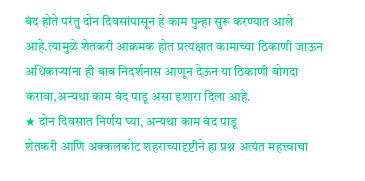बंद होते परंतु दोन दिवसांपासून हे काम पुन्हा सुरू करण्यात आले आहे.त्यामुळे शेतकरी आक्रमक होत प्रत्यक्षात कामाच्या ठिकाणी जाऊन अधिकाऱ्यांना ही बाब निदर्शनास आणून देऊन या ठिकाणी बोगदा करावा,अन्यथा काम बंद पाडू असा इशारा दिला आहे.
★ दोन दिवसात निर्णय घ्या, अन्यथा काम बंद पाडू
शेतकरी आणि अक्कलकोट शहराच्यादृष्टीने हा प्रश्न अत्यंत महत्त्वाचा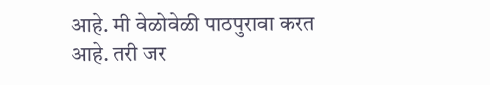आहे. मी वेळोवेळी पाठपुरावा करत आहे. तरी जर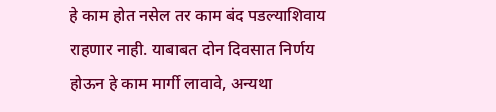हे काम होत नसेल तर काम बंद पडल्याशिवाय राहणार नाही. याबाबत दोन दिवसात निर्णय होऊन हे काम मार्गी लावावे, अन्यथा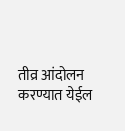तीव्र आंदोलन करण्यात येईल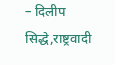– दिलीप सिद्धे,राष्ट्रवादी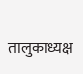तालुकाध्यक्ष